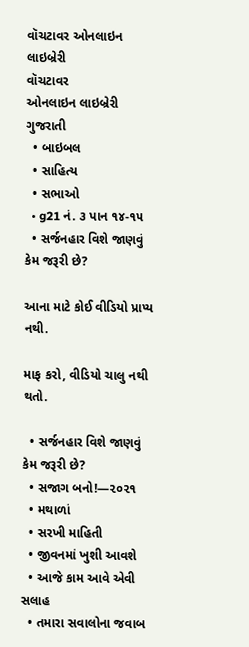વૉચટાવર ઓનલાઇન લાઇબ્રેરી
વૉચટાવર
ઓનલાઇન લાઇબ્રેરી
ગુજરાતી
  • બાઇબલ
  • સાહિત્ય
  • સભાઓ
  • g21 નં. ૩ પાન ૧૪-૧૫
  • સર્જનહાર વિશે જાણવું કેમ જરૂરી છે?

આના માટે કોઈ વીડિયો પ્રાપ્ય નથી.

માફ કરો, વીડિયો ચાલુ નથી થતો.

  • સર્જનહાર વિશે જાણવું કેમ જરૂરી છે?
  • સજાગ બનો!—૨૦૨૧
  • મથાળાં
  • સરખી માહિતી
  • જીવનમાં ખુશી આવશે
  • આજે કામ આવે એવી સલાહ
  • તમારા સવાલોના જવાબ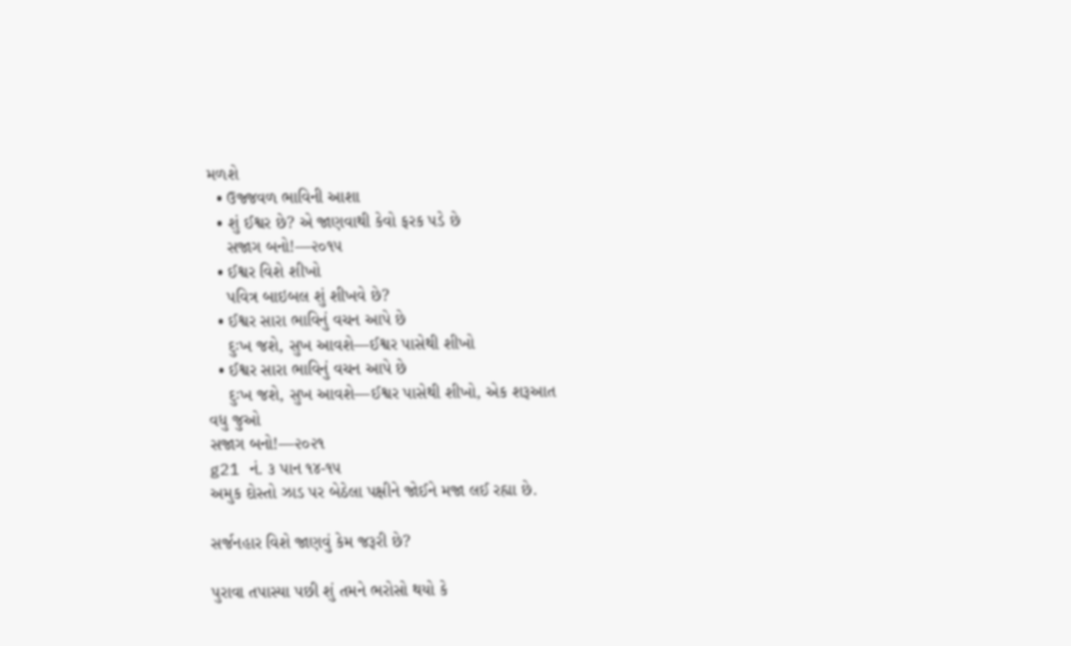મળશે
  • ઉજ્જવળ ભાવિની આશા
  • શું ઈશ્વર છે? એ જાણવાથી કેવો ફરક પડે છે
    સજાગ બનો!—૨૦૧૫
  • ઈશ્વર વિશે શીખો
    પવિત્ર બાઇબલ શું શીખવે છે?
  • ઈશ્વર સારા ભાવિનું વચન આપે છે
    દુઃખ જશે, સુખ આવશે—ઈશ્વર પાસેથી શીખો
  • ઈશ્વર સારા ભાવિનું વચન આપે છે
    દુઃખ જશે, સુખ આવશે—ઈશ્વર પાસેથી શીખો, એક શરૂઆત
વધુ જુઓ
સજાગ બનો!—૨૦૨૧
g21 નં. ૩ પાન ૧૪-૧૫
અમુક દોસ્તો ઝાડ પર બેઠેલા પક્ષીને જોઈને મજા લઈ રહ્યા છે.

સર્જનહાર વિશે જાણવું કેમ જરૂરી છે?

પુરાવા તપાસ્યા પછી શું તમને ભરોસો થયો કે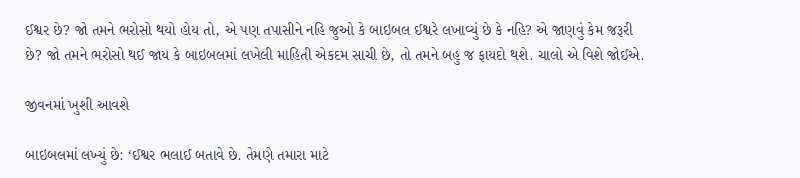ઈશ્વર છે? જો તમને ભરોસો થયો હોય તો, એ પણ તપાસીને નહિ જુઓ કે બાઇબલ ઈશ્વરે લખાવ્યું છે કે નહિ? એ જાણવું કેમ જરૂરી છે? જો તમને ભરોસો થઈ જાય કે બાઇબલમાં લખેલી માહિતી એકદમ સાચી છે, તો તમને બહુ જ ફાયદો થશે. ચાલો એ વિશે જોઈએ.

જીવનમાં ખુશી આવશે

બાઇબલમાં લખ્યું છે: ‘ઈશ્વર ભલાઈ બતાવે છે. તેમણે તમારા માટે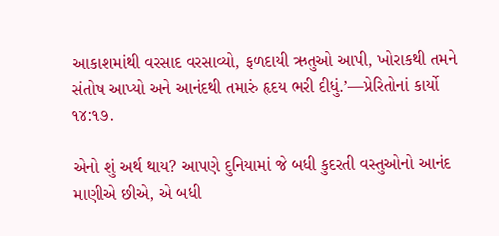આકાશમાંથી વરસાદ વરસાવ્યો, ફળદાયી ઋતુઓ આપી, ખોરાકથી તમને સંતોષ આપ્યો અને આનંદથી તમારું હૃદય ભરી દીધું.’—પ્રેરિતોનાં કાર્યો ૧૪:૧૭.

એનો શું અર્થ થાય? આપણે દુનિયામાં જે બધી કુદરતી વસ્તુઓનો આનંદ માણીએ છીએ, એ બધી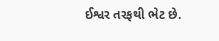ઈશ્વર તરફથી ભેટ છે.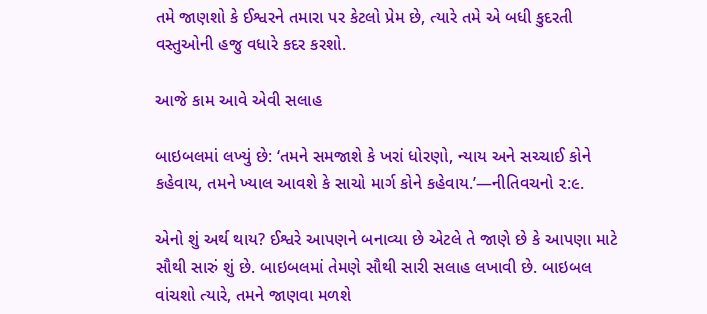તમે જાણશો કે ઈશ્વરને તમારા પર કેટલો પ્રેમ છે, ત્યારે તમે એ બધી કુદરતી વસ્તુઓની હજુ વધારે કદર કરશો.

આજે કામ આવે એવી સલાહ

બાઇબલમાં લખ્યું છે: ‘તમને સમજાશે કે ખરાં ધોરણો, ન્યાય અને સચ્ચાઈ કોને કહેવાય, તમને ખ્યાલ આવશે કે સાચો માર્ગ કોને કહેવાય.’—નીતિવચનો ૨:૯.

એનો શું અર્થ થાય? ઈશ્વરે આપણને બનાવ્યા છે એટલે તે જાણે છે કે આપણા માટે સૌથી સારું શું છે. બાઇબલમાં તેમણે સૌથી સારી સલાહ લખાવી છે. બાઇબલ વાંચશો ત્યારે, તમને જાણવા મળશે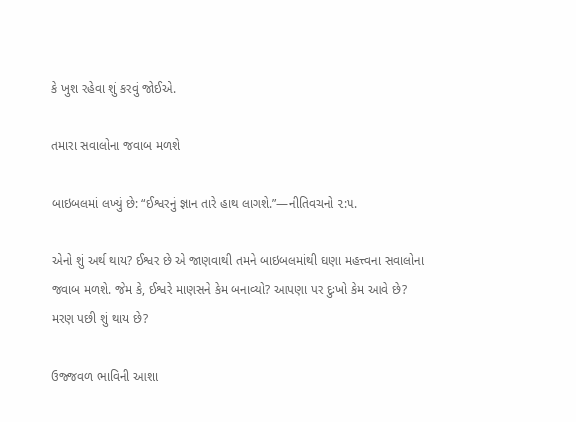કે ખુશ રહેવા શું કરવું જોઈએ.

તમારા સવાલોના જવાબ મળશે

બાઇબલમાં લખ્યું છે: “ઈશ્વરનું જ્ઞાન તારે હાથ લાગશે.”—નીતિવચનો ૨:૫.

એનો શું અર્થ થાય? ઈશ્વર છે એ જાણવાથી તમને બાઇબલમાંથી ઘણા મહત્ત્વના સવાલોના જવાબ મળશે. જેમ કે, ઈશ્વરે માણસને કેમ બનાવ્યો? આપણા પર દુઃખો કેમ આવે છે? મરણ પછી શું થાય છે?

ઉજ્જવળ ભાવિની આશા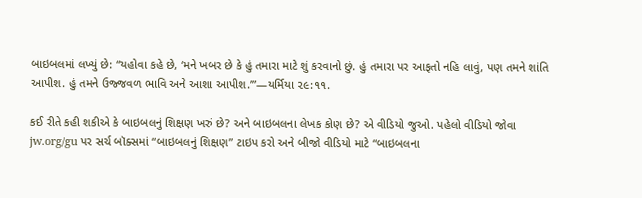બાઇબલમાં લખ્યું છે: “યહોવા કહે છે, ‘મને ખબર છે કે હું તમારા માટે શું કરવાનો છું. હું તમારા પર આફતો નહિ લાવું, પણ તમને શાંતિ આપીશ. હું તમને ઉજ્જવળ ભાવિ અને આશા આપીશ.’”—યર્મિયા ૨૯:૧૧.

કઈ રીતે કહી શકીએ કે બાઇબલનું શિક્ષણ ખરું છે? અને બાઇબલના લેખક કોણ છે? એ વીડિયો જુઓ. પહેલો વીડિયો જોવા jw.org/gu પર સર્ચ બૉક્સમાં “બાઇબલનું શિક્ષણ” ટાઇપ કરો અને બીજો વીડિયો માટે “બાઇબલના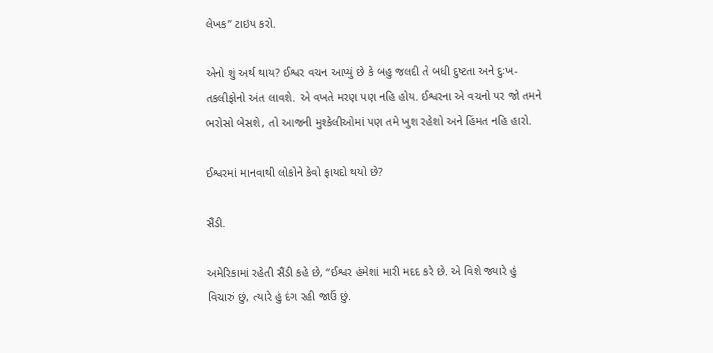લેખક” ટાઇપ કરો.

એનો શું અર્થ થાય? ઈશ્વર વચન આપ્યું છે કે બહુ જલદી તે બધી દુષ્ટતા અને દુઃખ-તકલીફોનો અંત લાવશે. એ વખતે મરણ પણ નહિ હોય. ઈશ્વરના એ વચનો પર જો તમને ભરોસો બેસશે, તો આજની મુશ્કેલીઓમાં પણ તમે ખુશ રહેશો અને હિંમત નહિ હારો.

ઈશ્વરમાં માનવાથી લોકોને કેવો ફાયદો થયો છે?

સૈંડી.

અમેરિકામાં રહેતી સૈંડી કહે છે, “ઈશ્વર હંમેશાં મારી મદદ કરે છે. એ વિશે જ્યારે હું વિચારું છું, ત્યારે હું દંગ રહી જાઉં છું.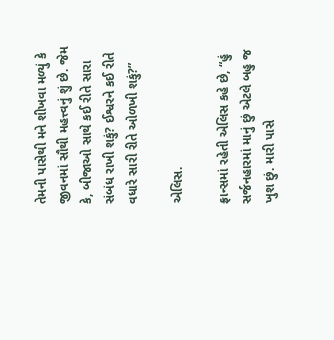તેમની પાસેથી મને શીખવા મળ્યું કે જીવનમાં સૌથી મહત્ત્વનું શું છે. જેમ કે, બીજાઓ સાથે કઈ રીતે સારા સંબંધ રાખી શકું? ઈશ્વરને કઈ રીતે વધારે સારી રીતે ઓળખી શકું?”

એલિસ.

ફ્રાન્સમાં રહેતી એલિસ કહે છે, “હું સર્જનહારમાં માનું છું એટલે બહુ જ ખુશ છું. મારી પાસે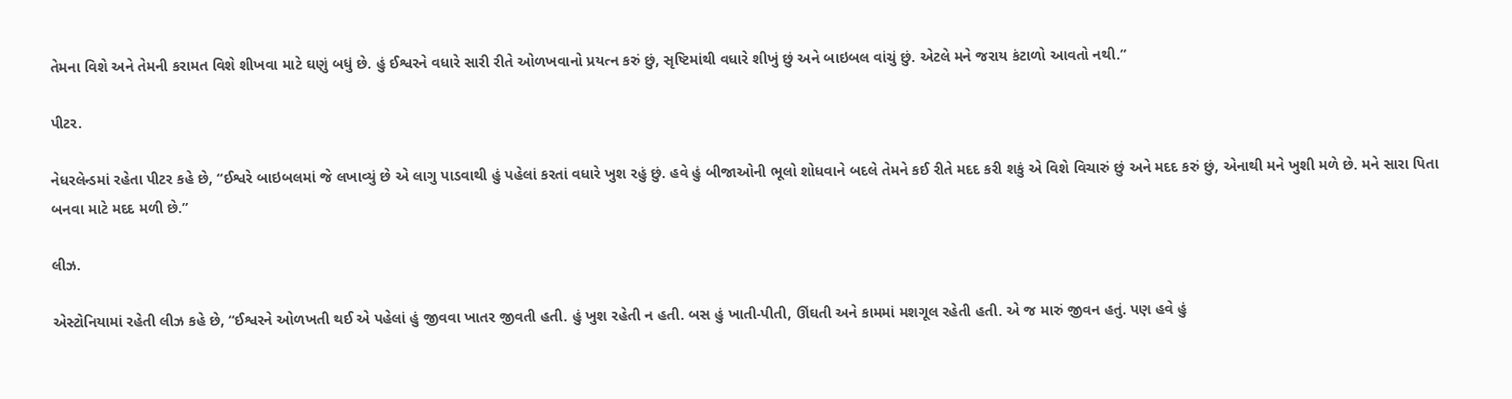તેમના વિશે અને તેમની કરામત વિશે શીખવા માટે ઘણું બધું છે. હું ઈશ્વરને વધારે સારી રીતે ઓળખવાનો પ્રયત્ન કરું છું, સૃષ્ટિમાંથી વધારે શીખું છું અને બાઇબલ વાંચું છું. એટલે મને જરાય કંટાળો આવતો નથી.”

પીટર.

નેધરલેન્ડમાં રહેતા પીટર કહે છે, “ઈશ્વરે બાઇબલમાં જે લખાવ્યું છે એ લાગુ પાડવાથી હું પહેલાં કરતાં વધારે ખુશ રહું છું. હવે હું બીજાઓની ભૂલો શોધવાને બદલે તેમને કઈ રીતે મદદ કરી શકું એ વિશે વિચારું છું અને મદદ કરું છું, એનાથી મને ખુશી મળે છે. મને સારા પિતા બનવા માટે મદદ મળી છે.”

લીઝ.

એસ્ટોનિયામાં રહેતી લીઝ કહે છે, “ઈશ્વરને ઓળખતી થઈ એ પહેલાં હું જીવવા ખાતર જીવતી હતી. હું ખુશ રહેતી ન હતી. બસ હું ખાતી-પીતી, ઊંઘતી અને કામમાં મશગૂલ રહેતી હતી. એ જ મારું જીવન હતું. પણ હવે હું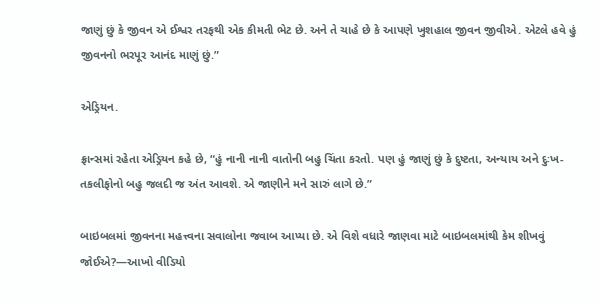જાણું છું કે જીવન એ ઈશ્વર તરફથી એક કીમતી ભેટ છે. અને તે ચાહે છે કે આપણે ખુશહાલ જીવન જીવીએ. એટલે હવે હું જીવનનો ભરપૂર આનંદ માણું છું.”

એડ્રિયન.

ફ્રાન્સમાં રહેતા એડ્રિયન કહે છે, “હું નાની નાની વાતોની બહુ ચિંતા કરતો. પણ હું જાણું છું કે દુષ્ટતા, અન્યાય અને દુઃખ-તકલીફોનો બહુ જલદી જ અંત આવશે. એ જાણીને મને સારું લાગે છે.”

બાઇબલમાં જીવનના મહત્ત્વના સવાલોના જવાબ આપ્યા છે. એ વિશે વધારે જાણવા માટે બાઇબલમાંથી કેમ શીખવું જોઈએ?—આખો વીડિયો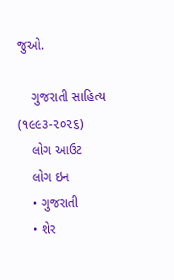જુઓ.

    ગુજરાતી સાહિત્ય (૧૯૯૩-૨૦૨૬)
    લોગ આઉટ
    લોગ ઇન
    • ગુજરાતી
    • શેર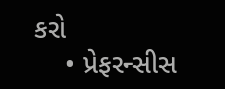કરો
    • પ્રેફરન્સીસ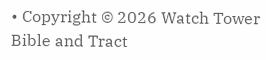• Copyright © 2026 Watch Tower Bible and Tract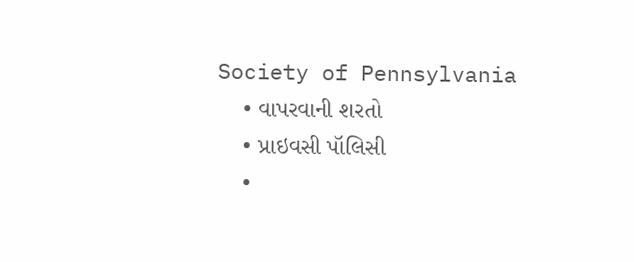Society of Pennsylvania
    • વાપરવાની શરતો
    • પ્રાઇવસી પૉલિસી
    •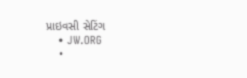પ્રાઇવસી સેટિંગ
    • JW.ORG
    •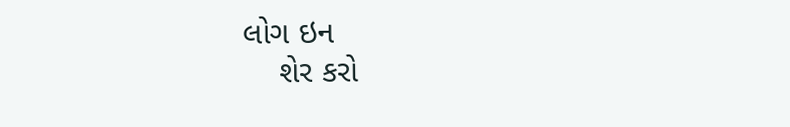લોગ ઇન
    શેર કરો